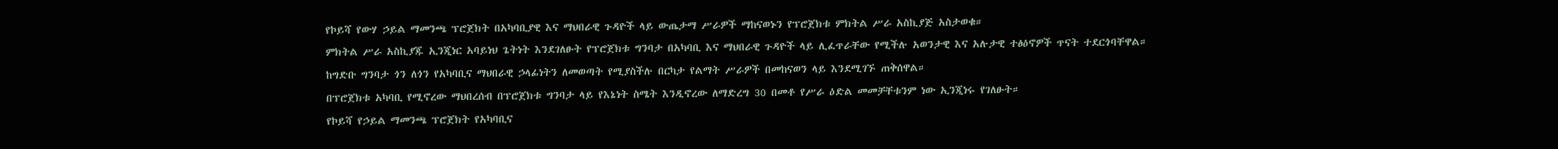የኮይሻ የውሃ ኃይል ማመንጫ ፕሮጀክት በአካባቢያዊ እና ማህበራዊ ጉዳዮች ላይ ውጤታማ ሥራዎች ማከናወኑን የፕሮጀክቱ ምክትል ሥራ አስኪያጅ አስታወቁ።
ምክትል ሥራ አስኪያጁ ኢንጂነር አባይነህ ጌትነት እንደገለፁት የፕሮጀክቱ ግንባታ በአካባቢ እና ማህበራዊ ጉዳዮች ላይ ሊፈጥራቸው የሚችሉ አወንታዊ እና አሉታዊ ተፅዕኖዎች ጥናት ተደርጎባቸዋል።
ከግድቡ ግንባታ ጎን ለጎን የአካባቢና ማህበራዊ ኃላፊነትን ለመወጣት የሚያስችሉ በርካታ የልማት ሥራዎች በመከናወን ላይ እንደሚገኙ ጠቅሰዋል።
በፕሮጀክቱ አካባቢ የሚኖረው ማህበረሰብ በፕሮጀክቱ ግንባታ ላይ የእኔነት ስሜት እንዲኖረው ለማድረግ 30 በመቶ የሥራ ዕድል መመቻቸቱንም ነው ኢንጂነሩ የገለፁት።
የኮይሻ የኃይል ማመንጫ ፕሮጀክት የአካባቢና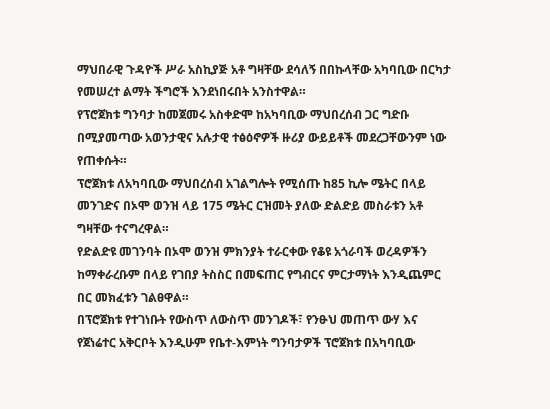ማህበራዊ ጉዳዮች ሥራ አስኪያጅ አቶ ግዛቸው ደሳለኝ በበኩላቸው አካባቢው በርካታ የመሠረተ ልማት ችግሮች እንደነበሩበት አንስተዋል።
የፕሮጀክቱ ግንባታ ከመጀመሩ አስቀድሞ ከአካባቢው ማህበረሰብ ጋር ግድቡ በሚያመጣው አወንታዊና አሉታዊ ተፅዕኖዎች ዙሪያ ውይይቶች መደረጋቸውንም ነው የጠቀሱት።
ፕሮጀክቱ ለአካባቢው ማህበረሰብ አገልግሎት የሚሰጡ ከ85 ኪሎ ሜትር በላይ መንገድና በኦሞ ወንዝ ላይ 175 ሜትር ርዝመት ያለው ድልድይ መስራቱን አቶ ግዛቸው ተናግረዋል።
የድልድዩ መገንባት በኦሞ ወንዝ ምክንያት ተራርቀው የቆዩ አጎራባች ወረዳዎችን ከማቀራረቡም በላይ የገበያ ትስስር በመፍጠር የግብርና ምርታማነት እንዲጨምር በር መክፈቱን ገልፀዋል።
በፕሮጀክቱ የተገነቡት የውስጥ ለውስጥ መንገዶች፣ የንፁህ መጠጥ ውሃ እና የጀነሬተር አቅርቦት እንዲሁም የቤተ-እምነት ግንባታዎች ፕሮጀክቱ በአካባቢው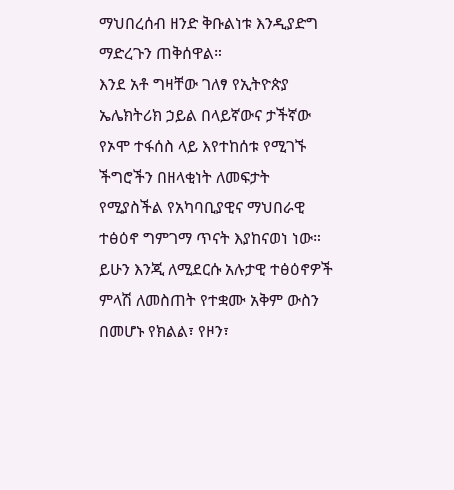ማህበረሰብ ዘንድ ቅቡልነቱ እንዲያድግ ማድረጉን ጠቅሰዋል።
እንደ አቶ ግዛቸው ገለፃ የኢትዮጵያ ኤሌክትሪክ ኃይል በላይኛውና ታችኛው የኦሞ ተፋሰስ ላይ እየተከሰቱ የሚገኙ ችግሮችን በዘላቂነት ለመፍታት የሚያስችል የአካባቢያዊና ማህበራዊ ተፅዕኖ ግምገማ ጥናት እያከናወነ ነው።
ይሁን እንጂ ለሚደርሱ አሉታዊ ተፅዕኖዎች ምላሽ ለመስጠት የተቋሙ አቅም ውስን በመሆኑ የክልል፣ የዞን፣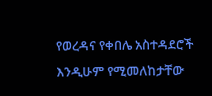የወረዳና የቀበሌ አስተዳደሮች እንዲሁም የሚመለከታቸው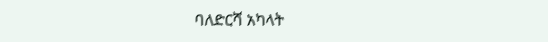ባለድርሻ አካላት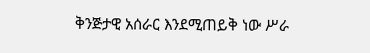ቅንጅታዊ አሰራር እንደሚጠይቅ ነው ሥራ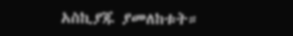አስኪያጁ ያመለከቱት።